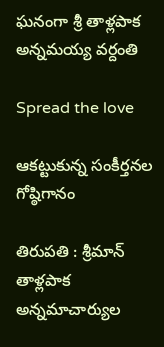ఘ‌నంగా శ్రీ తాళ్ల‌పాక అన్న‌మ‌య్య వ‌ర్దంతి

Spread the love

ఆక‌ట్టుకున్న సంకీర్త‌న‌ల గోష్ఠిగానం

తిరుపతి : శ్రీమాన్‌ తాళ్లపాక అన్నమాచార్యుల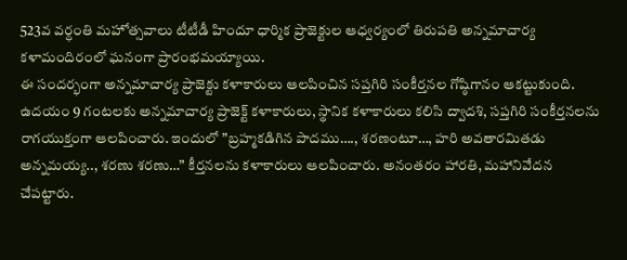523వ వర్ధంతి మహోత్సవాలు టీటీడీ హిందూ ధార్మిక ప్రాజెక్టుల ఆధ్వర్యంలో తిరుపతి అన్నమాచార్య కళామందిరంలో ఘనంగా ప్రారంభమయ్యాయి.
ఈ సందర్భంగా అన్నమాచార్య ప్రాజెక్టు కళాకారులు ఆలపించిన స‌ప్త‌గిరి సంకీర్తనల గోష్ఠిగానం ఆకట్టుకుంది. ఉదయం 9 గంటలకు అన్నమాచార్య ప్రాజెక్ట్ కళాకారులు, స్థానిక కళాకారులు క‌లిసి ద్వాదశి, సప్తగిరి సంకీర్తనలను రాగయుక్తంగా ఆలపించారు. ఇందులో ”బ్రహ్మకడిగిన పాదము…., శరణంటూ…, హరి అవతారమితడు అన్నమయ్య.., శరణు శరణు…” కీర్తనలను కళాకారులు ఆలపించారు. అనంతరం హారతి, మహానివేదన చేపట్టారు.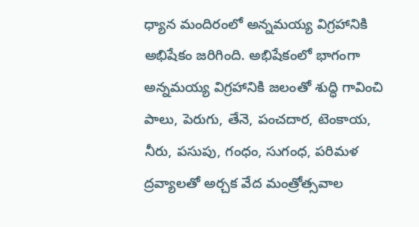ధ్యాన మందిరంలో అన్నమయ్య విగ్రహానికి అభిషేకం జరిగింది. అభిషేకంలో భాగంగా అన్నమయ్య విగ్రహానికి జలంతో శుద్ధి గావించి పాలు, పెరుగు, తేనె, పంచదార, టెంకాయ, నీరు, పసుపు, గంధం, సుగంధ, పరిమళ ద్రవ్యాలతో అర్చక వేద మంత్రోత్సవాల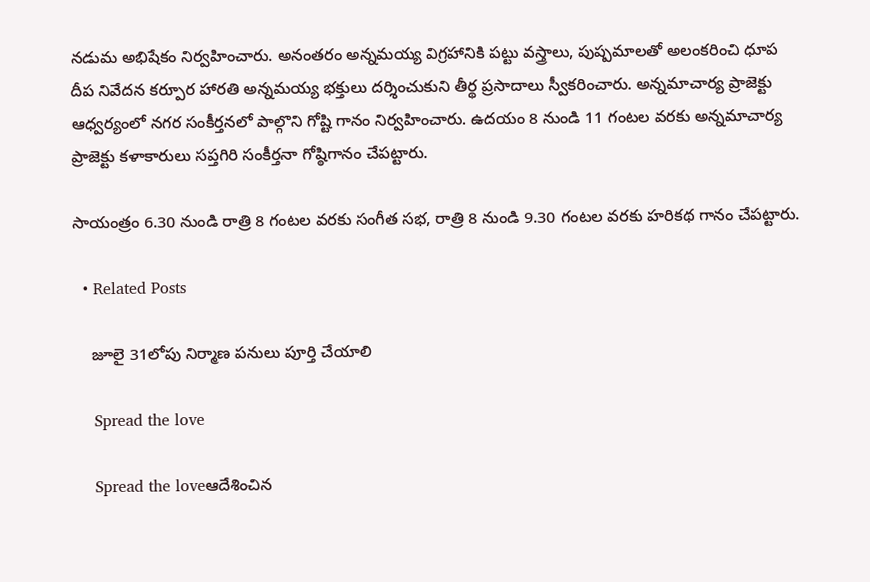నడుమ అభిషేకం నిర్వ‌హించారు. అనంతరం అన్నమయ్య విగ్రహానికి పట్టు వస్త్రాలు, పుష్పమాలతో అలంకరించి ధూప దీప నివేదన కర్పూర హారతి అన్నమయ్య భక్తులు దర్శించుకుని తీర్థ ప్రసాదాలు స్వీకరించారు. అన్నమాచార్య ప్రాజెక్టు ఆధ్వ‌ర్యంలో నగర సంకీర్తనలో పాల్గొని గోష్టి గానం నిర్వహించారు. ఉద‌యం 8 నుండి 11 గంట‌ల వ‌ర‌కు అన్నమాచార్య ప్రాజెక్టు కళాకారులు సప్తగిరి సంకీర్తనా గోష్ఠిగానం చేప‌ట్టారు.

సాయంత్రం 6.30 నుండి రాత్రి 8 గంటల వరకు సంగీత సభ, రాత్రి 8 నుండి 9.30 గంటల వ‌ర‌కు హరికథ గానం చేప‌ట్టారు.

  • Related Posts

    జూలై 31లోపు నిర్మాణ పనులు పూర్తి చేయాలి

    Spread the love

    Spread the loveఆదేశించిన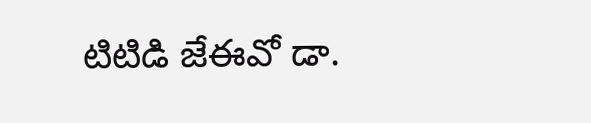టిటిడి జేఈవో డా.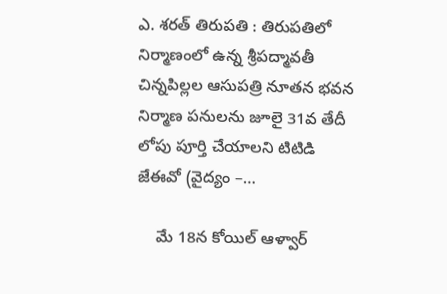ఎ. శరత్ తిరుపతి : తిరుపతిలో నిర్మాణంలో ఉన్న శ్రీపద్మావతీ చిన్నపిల్లల ఆసుపత్రి నూతన భవన నిర్మాణ పనులను జూలై 31వ తేదీ లోపు పూర్తి చేయాలని టిటిడి జేఈవో (వైద్యం –…

    మే 18న కోయిల్‌ ఆళ్వార్‌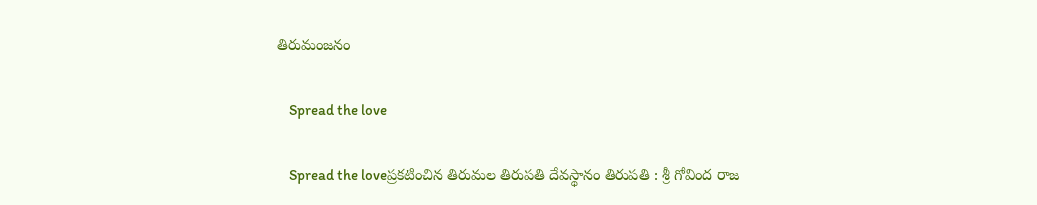తిరుమంజనం

    Spread the love

    Spread the loveప్ర‌క‌టించిన తిరుమ‌ల తిరుప‌తి దేవ‌స్థానం తిరుప‌తి : శ్రీ గోవింద రాజ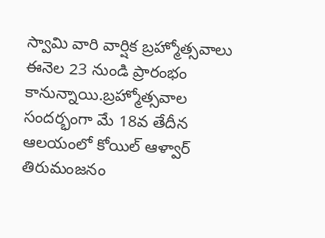స్వామి వారి వార్షిక బ్ర‌హ్మోత్స‌వాలు ఈనెల 23 నుండి ప్రారంభం కానున్నాయి.బ్రహ్మోత్సవాల సందర్భంగా మే 18వ తేదీన ఆలయంలో కోయిల్‌ ఆళ్వార్‌ తిరుమంజనం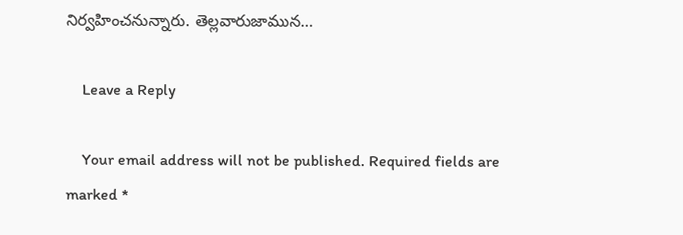నిర్వహించనున్నారు. తెల్లవారుజామున…

    Leave a Reply

    Your email address will not be published. Required fields are marked *